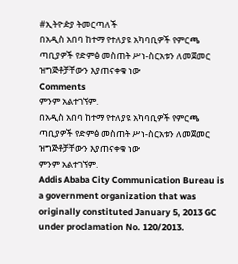#ኢትዮዽያ ትመርጣለች
በአዲስ አበባ ከተማ የተለያዩ አካባቢዎች የምርጫ ጣቢያዎች የድምፅ መስጠት ሥነ-ስርአቱን ለመጀመር ዝግጅቶቻቸውን እያጠናቀቁ ነው
Comments
ምንም አልተገኘም.
በአዲስ አበባ ከተማ የተለያዩ አካባቢዎች የምርጫ ጣቢያዎች የድምፅ መስጠት ሥነ-ስርአቱን ለመጀመር ዝግጅቶቻቸውን እያጠናቀቁ ነው
ምንም አልተገኘም.
Addis Ababa City Communication Bureau is a government organization that was originally constituted January 5, 2013 GC under proclamation No. 120/2013.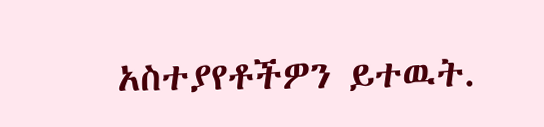አስተያየቶችዎን ይተዉት.